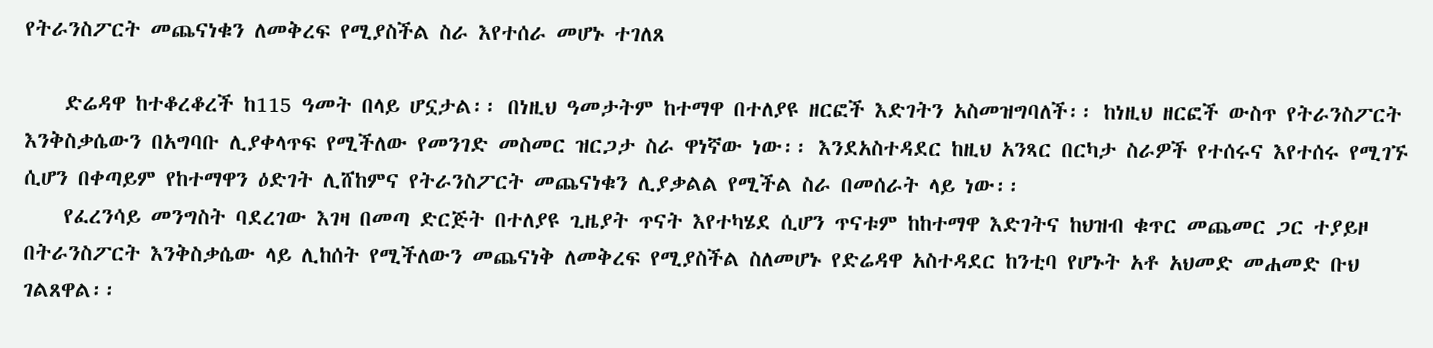የትራንስፖርት መጨናነቁን ለመቅረፍ የሚያስችል ስራ እየተሰራ መሆኑ ተገለጸ

    ድሬዳዋ ከተቆረቆረች ከ115 ዓመት በላይ ሆኗታል፡፡ በነዚህ ዓመታትም ከተማዋ በተለያዩ ዘርፎች እድገትን አስመዝግባለች፡፡ ከነዚህ ዘርፎች ውስጥ የትራንስፖርት እንቅስቃሴውን በአግባቡ ሊያቀላጥፍ የሚችለው የመንገድ መስመር ዝርጋታ ስራ ዋነኛው ነው፡፡ እንደአስተዳደር ከዚህ አንጻር በርካታ ስራዎች የተሰሩና እየተሰሩ የሚገኙ ሲሆን በቀጣይም የከተማዋን ዕድገት ሊሸከምና የትራንስፖርት መጨናነቁን ሊያቃልል የሚችል ስራ በመሰራት ላይ ነው፡፡
    የፈረንሳይ መንግስት ባደረገው እገዛ በመጣ ድርጅት በተለያዩ ጊዜያት ጥናት እየተካሄደ ሲሆን ጥናቱም ከከተማዋ እድገትና ከህዝብ ቁጥር መጨመር ጋር ተያይዞ በትራንስፖርት እንቅስቃሴው ላይ ሊከሰት የሚችለውን መጨናነቅ ለመቅረፍ የሚያስችል ስለመሆኑ የድሬዳዋ አስተዳደር ከንቲባ የሆኑት አቶ አህመድ መሐመድ ቡህ ገልጸዋል፡፡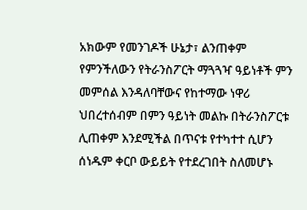አክውም የመንገዶች ሁኔታ፣ ልንጠቀም የምንችለውን የትራንስፖርት ማጓጓዣ ዓይነቶች ምን መምሰል እንዳለባቸውና የከተማው ነዋሪ ህበረተሰብም በምን ዓይነት መልኩ በትራንስፖርቱ ሊጠቀም እንደሚችል በጥናቱ የተካተተ ሲሆን ሰነዱም ቀርቦ ውይይት የተደረገበት ስለመሆኑ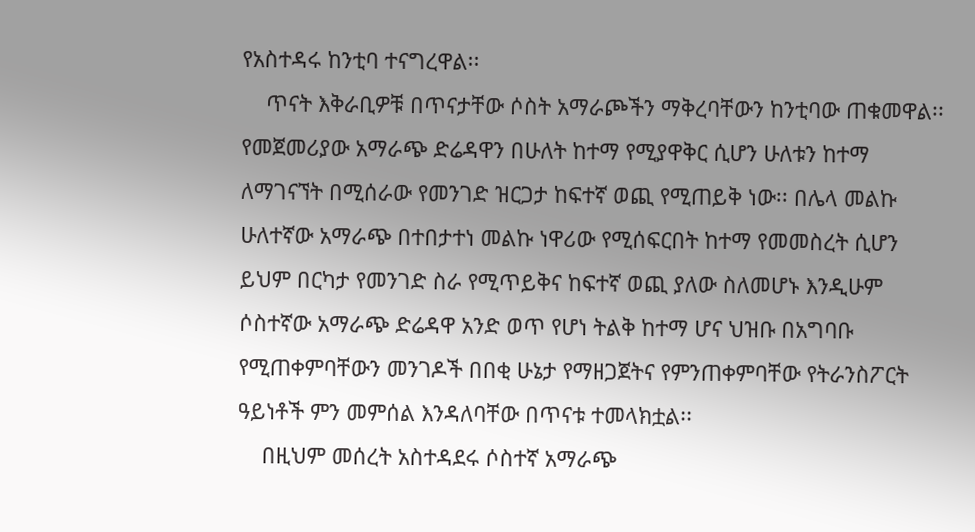የአስተዳሩ ከንቲባ ተናግረዋል፡፡
    ጥናት እቅራቢዎቹ በጥናታቸው ሶስት አማራጮችን ማቅረባቸውን ከንቲባው ጠቁመዋል፡፡ የመጀመሪያው አማራጭ ድሬዳዋን በሁለት ከተማ የሚያዋቅር ሲሆን ሁለቱን ከተማ ለማገናኘት በሚሰራው የመንገድ ዝርጋታ ከፍተኛ ወጪ የሚጠይቅ ነው፡፡ በሌላ መልኩ ሁለተኛው አማራጭ በተበታተነ መልኩ ነዋሪው የሚሰፍርበት ከተማ የመመስረት ሲሆን ይህም በርካታ የመንገድ ስራ የሚጥይቅና ከፍተኛ ወጪ ያለው ስለመሆኑ እንዲሁም ሶስተኛው አማራጭ ድሬዳዋ አንድ ወጥ የሆነ ትልቅ ከተማ ሆና ህዝቡ በአግባቡ የሚጠቀምባቸውን መንገዶች በበቂ ሁኔታ የማዘጋጀትና የምንጠቀምባቸው የትራንስፖርት ዓይነቶች ምን መምሰል እንዳለባቸው በጥናቱ ተመላክቷል፡፡
    በዚህም መሰረት አስተዳደሩ ሶስተኛ አማራጭ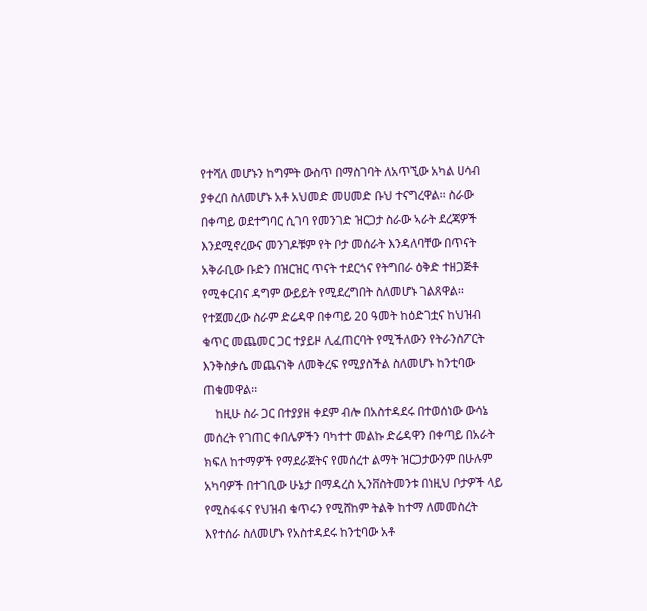የተሻለ መሆኑን ከግምት ውስጥ በማስገባት ለአጥኚው አካል ሀሳብ ያቀረበ ስለመሆኑ አቶ አህመድ መሀመድ ቡህ ተናግረዋል፡፡ ስራው በቀጣይ ወደተግባር ሲገባ የመንገድ ዝርጋታ ስራው ኣራት ደረጃዎች እንደሚኖረውና መንገዶቹም የት ቦታ መሰራት እንዳለባቸው በጥናት አቅራቢው ቡድን በዝርዝር ጥናት ተደርጎና የትግበራ ዕቅድ ተዘጋጅቶ የሚቀርብና ዳግም ውይይት የሚደረግበት ስለመሆኑ ገልጸዋል፡፡ የተጀመረው ስራም ድሬዳዋ በቀጣይ 20 ዓመት ከዕድገቷና ከህዝብ ቁጥር መጨመር ጋር ተያይዞ ሊፈጠርባት የሚችለውን የትራንስፖርት እንቅስቃሴ መጨናነቅ ለመቅረፍ የሚያስችል ስለመሆኑ ከንቲባው ጠቁመዋል፡፡
    ከዚሁ ስራ ጋር በተያያዘ ቀደም ብሎ በአስተዳደሩ በተወሰነው ውሳኔ መሰረት የገጠር ቀበሌዎችን ባካተተ መልኩ ድሬዳዋን በቀጣይ በአራት ክፍለ ከተማዎች የማደራጀትና የመሰረተ ልማት ዝርጋታውንም በሁሉም አካባዎች በተገቢው ሁኔታ በማዳረስ ኢንቨስትመንቱ በነዚህ ቦታዎች ላይ የሚስፋፋና የህዝብ ቁጥሩን የሚሸከም ትልቅ ከተማ ለመመስረት እየተሰራ ስለመሆኑ የአስተዳደሩ ከንቲባው አቶ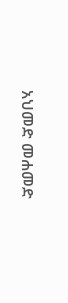አህመድ መሐመድ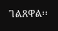ገልጸዋል፡፡